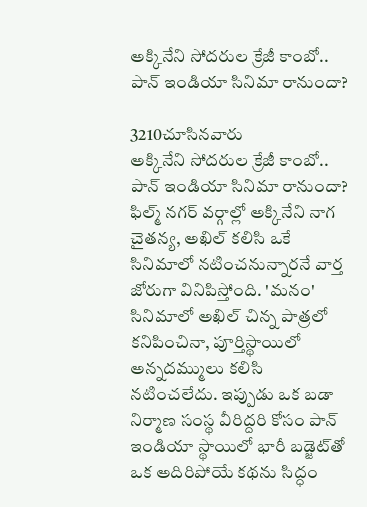అక్కినేని సోదరుల క్రేజీ కాంబో.. పాన్ ఇండియా సినిమా రానుందా?

3210చూసినవారు
అక్కినేని సోదరుల క్రేజీ కాంబో.. పాన్ ఇండియా సినిమా రానుందా?
ఫిల్మ్ నగర్ వర్గాల్లో అక్కినేని నాగ చైతన్య, అఖిల్ కలిసి ఒకే సినిమాలో నటించనున్నారనే వార్త జోరుగా వినిపిస్తోంది. 'మనం' సినిమాలో అఖిల్ చిన్న పాత్రలో కనిపించినా, పూర్తిస్థాయిలో అన్నదమ్ములు కలిసి నటించలేదు. ఇప్పుడు ఒక బడా నిర్మాణ సంస్థ వీరిద్దరి కోసం పాన్ ఇండియా స్థాయిలో భారీ బడ్జెట్‌తో ఒక అదిరిపోయే కథను సిద్ధం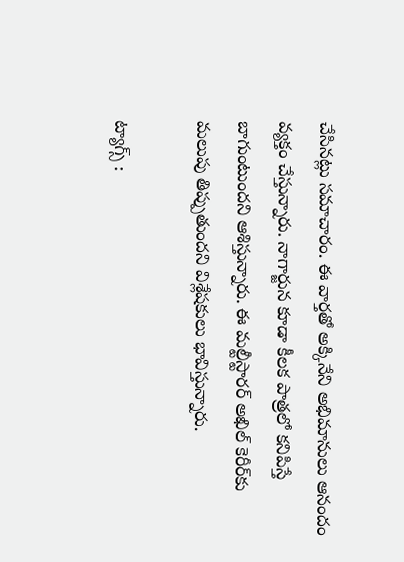చేసినట్లు సమాచారం. ఈ వార్తతో అక్కినేని అభిమానులు ఆనందం వ్యక్తం చేస్తున్నారు. నాగార్జున కూడా కీలక పాత్రలో కనిపిస్తే బాగుంటుందని ఆశిస్తున్నారు. ఈ మల్టీస్టారర్ అఖిల్ కెరీర్‌కు మలుపు తిప్పుతుందని విశ్లేషకులు భావిస్తున్నారు.

ట్యాగ్స్ :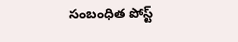సంబంధిత పోస్ట్